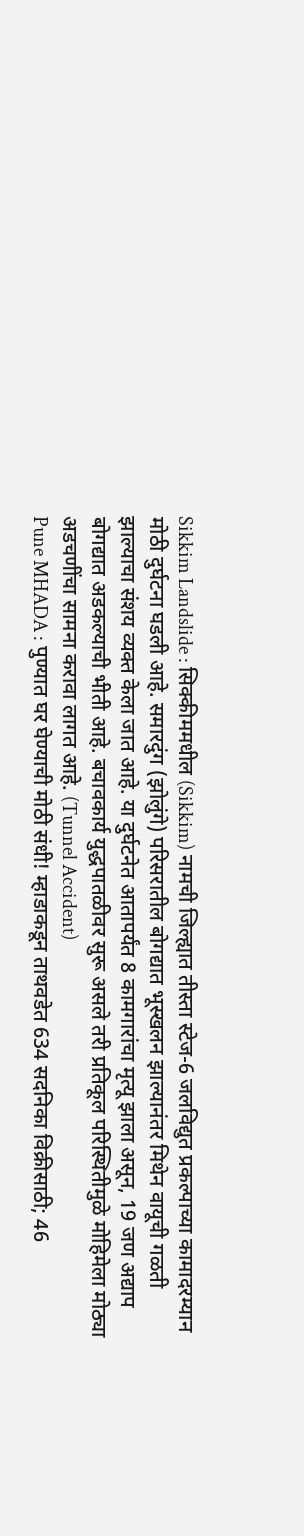Sikkim Landslide : सिक्कीममधील (Sikkim) नामची जिल्ह्यात तीस्ता स्टेज-6 जलविद्युत प्रकल्पाच्या कामादरम्यान मोठी दुर्घटना घडली आहे. समारदुंग (झोलुंगे) परिसरातील बोगद्यात भूस्खलन झाल्यानंतर मिथेन वायूची गळती झाल्याचा संशय व्यक्त केला जात आहे. या दुर्घटनेत आतापर्यंत 8 कामगारांचा मृत्यू झाला असून, 19 जण अद्याप बोगद्यात अडकल्याची भीती आहे. बचावकार्य युद्धपातळीवर सुरू असले तरी प्रतिकूल परिस्थितीमुळे मोहिमेला मोठ्या अडचणींचा सामना करावा लागत आहे. (Tunnel Accident)
Pune MHADA : पुण्यात घर घेण्याची मोठी संधी! म्हाडाकडून ताथवडेत 634 सदनिका विक्रीसाठी; 46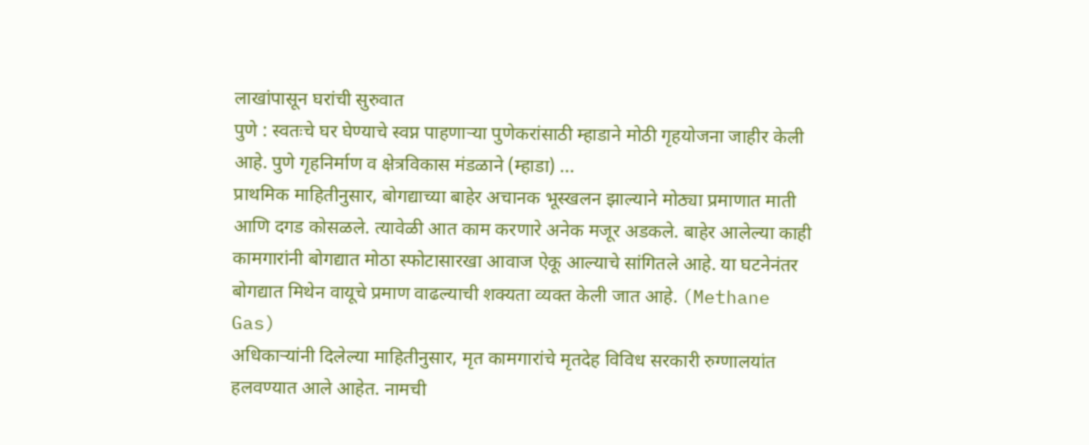लाखांपासून घरांची सुरुवात
पुणे : स्वतःचे घर घेण्याचे स्वप्न पाहणाऱ्या पुणेकरांसाठी म्हाडाने मोठी गृहयोजना जाहीर केली आहे. पुणे गृहनिर्माण व क्षेत्रविकास मंडळाने (म्हाडा) ...
प्राथमिक माहितीनुसार, बोगद्याच्या बाहेर अचानक भूस्खलन झाल्याने मोठ्या प्रमाणात माती आणि दगड कोसळले. त्यावेळी आत काम करणारे अनेक मजूर अडकले. बाहेर आलेल्या काही कामगारांनी बोगद्यात मोठा स्फोटासारखा आवाज ऐकू आल्याचे सांगितले आहे. या घटनेनंतर बोगद्यात मिथेन वायूचे प्रमाण वाढल्याची शक्यता व्यक्त केली जात आहे. (Methane Gas)
अधिकाऱ्यांनी दिलेल्या माहितीनुसार, मृत कामगारांचे मृतदेह विविध सरकारी रुग्णालयांत हलवण्यात आले आहेत. नामची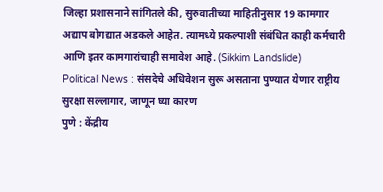जिल्हा प्रशासनाने सांगितले की, सुरुवातीच्या माहितीनुसार 19 कामगार अद्याप बोगद्यात अडकले आहेत. त्यामध्ये प्रकल्पाशी संबंधित काही कर्मचारी आणि इतर कामगारांचाही समावेश आहे. (Sikkim Landslide)
Political News : संसदेचे अधिवेशन सुरू असताना पुण्यात येणार राष्ट्रीय सुरक्षा सल्लागार, जाणून घ्या कारण
पुणे : केंद्रीय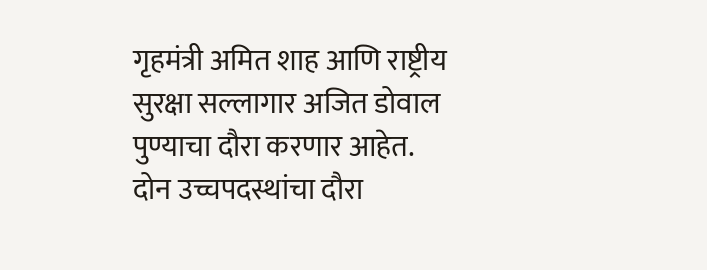गृहमंत्री अमित शाह आणि राष्ट्रीय सुरक्षा सल्लागार अजित डोवाल पुण्याचा दौरा करणार आहेत. दोन उच्चपदस्थांचा दौरा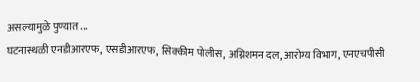असल्यामुळे पुण्यात ...
घटनास्थळी एनडीआरएफ, एसडीआरएफ, सिक्कीम पोलीस, अग्निशमन दल, आरोग्य विभाग, एनएचपीसी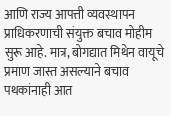आणि राज्य आपत्ती व्यवस्थापन प्राधिकरणाची संयुक्त बचाव मोहीम सुरू आहे. मात्र, बोगद्यात मिथेन वायूचे प्रमाण जास्त असल्याने बचाव पथकांनाही आत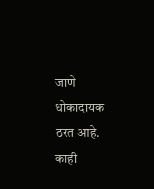जाणे धोकादायक ठरत आहे. काही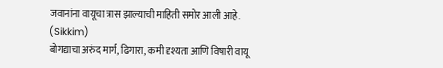जवानांना वायूचा त्रास झाल्याची माहिती समोर आली आहे. (Sikkim)
बोगद्याचा अरुंद मार्ग, ढिगारा, कमी दृश्यता आणि विषारी वायू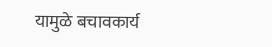यामुळे बचावकार्य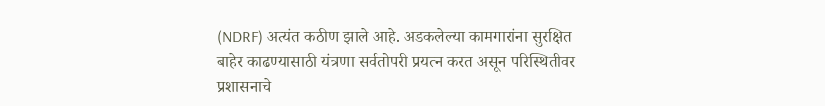(NDRF) अत्यंत कठीण झाले आहे. अडकलेल्या कामगारांना सुरक्षित बाहेर काढण्यासाठी यंत्रणा सर्वतोपरी प्रयत्न करत असून परिस्थितीवर प्रशासनाचे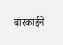बारकाईने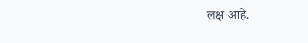लक्ष आहे.